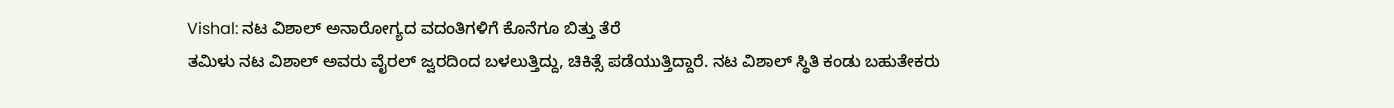Vishal: ನಟ ವಿಶಾಲ್ ಅನಾರೋಗ್ಯದ ವದಂತಿಗಳಿಗೆ ಕೊನೆಗೂ ಬಿತ್ತು ತೆರೆ
ತಮಿಳು ನಟ ವಿಶಾಲ್ ಅವರು ವೈರಲ್ ಜ್ವರದಿಂದ ಬಳಲುತ್ತಿದ್ದು, ಚಿಕಿತ್ಸೆ ಪಡೆಯುತ್ತಿದ್ದಾರೆ. ನಟ ವಿಶಾಲ್ ಸ್ಥಿತಿ ಕಂಡು ಬಹುತೇಕರು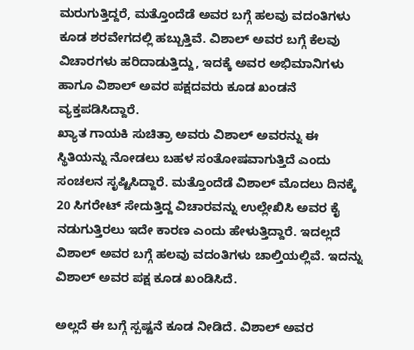ಮರುಗುತ್ತಿದ್ದರೆ, ಮತ್ತೊಂದೆಡೆ ಅವರ ಬಗ್ಗೆ ಹಲವು ವದಂತಿಗಳು ಕೂಡ ಶರವೇಗದಲ್ಲಿ ಹಬ್ಬುತ್ತಿವೆ. ವಿಶಾಲ್ ಅವರ ಬಗ್ಗೆ ಕೆಲವು ವಿಚಾರಗಳು ಹರಿದಾಡುತ್ತಿದ್ದು, ಇದಕ್ಕೆ ಅವರ ಅಭಿಮಾನಿಗಳು ಹಾಗೂ ವಿಶಾಲ್ ಅವರ ಪಕ್ಷದವರು ಕೂಡ ಖಂಡನೆ ವ್ಯಕ್ತಪಡಿಸಿದ್ದಾರೆ.
ಖ್ಯಾತ ಗಾಯಕಿ ಸುಚಿತ್ರಾ ಅವರು ವಿಶಾಲ್ ಅವರನ್ನು ಈ ಸ್ಥಿತಿಯನ್ನು ನೋಡಲು ಬಹಳ ಸಂತೋಷವಾಗುತ್ತಿದೆ ಎಂದು ಸಂಚಲನ ಸೃಷ್ಟಿಸಿದ್ದಾರೆ. ಮತ್ತೊಂದೆಡೆ ವಿಶಾಲ್ ಮೊದಲು ದಿನಕ್ಕೆ 20 ಸಿಗರೇಟ್ ಸೇದುತ್ತಿದ್ದ ವಿಚಾರವನ್ನು ಉಲ್ಲೇಖಿಸಿ ಅವರ ಕೈ ನಡುಗುತ್ತಿರಲು ಇದೇ ಕಾರಣ ಎಂದು ಹೇಳುತ್ತಿದ್ದಾರೆ. ಇದಲ್ಲದೆ ವಿಶಾಲ್ ಅವರ ಬಗ್ಗೆ ಹಲವು ವದಂತಿಗಳು ಚಾಲ್ತಿಯಲ್ಲಿವೆ. ಇದನ್ನು ವಿಶಾಲ್ ಅವರ ಪಕ್ಷ ಕೂಡ ಖಂಡಿಸಿದೆ.

ಅಲ್ಲದೆ ಈ ಬಗ್ಗೆ ಸ್ಪಷ್ಟನೆ ಕೂಡ ನೀಡಿದೆ. ವಿಶಾಲ್ ಅವರ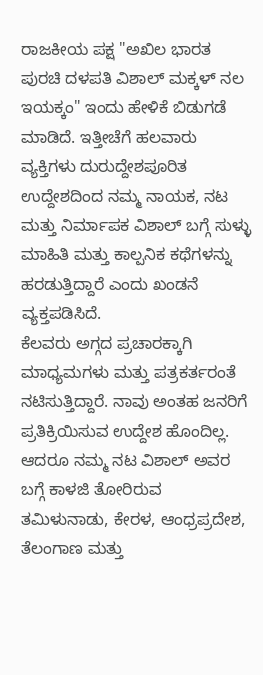ರಾಜಕೀಯ ಪಕ್ಷ "ಅಖಿಲ ಭಾರತ ಪುರಚಿ ದಳಪತಿ ವಿಶಾಲ್ ಮಕ್ಕಳ್ ನಲ ಇಯಕ್ಕಂ" ಇಂದು ಹೇಳಿಕೆ ಬಿಡುಗಡೆ ಮಾಡಿದೆ. ಇತ್ತೀಚೆಗೆ ಹಲವಾರು ವ್ಯಕ್ತಿಗಳು ದುರುದ್ದೇಶಪೂರಿತ ಉದ್ದೇಶದಿಂದ ನಮ್ಮ ನಾಯಕ, ನಟ ಮತ್ತು ನಿರ್ಮಾಪಕ ವಿಶಾಲ್ ಬಗ್ಗೆ ಸುಳ್ಳು ಮಾಹಿತಿ ಮತ್ತು ಕಾಲ್ಪನಿಕ ಕಥೆಗಳನ್ನು ಹರಡುತ್ತಿದ್ದಾರೆ ಎಂದು ಖಂಡನೆ ವ್ಯಕ್ತಪಡಿಸಿದೆ.
ಕೆಲವರು ಅಗ್ಗದ ಪ್ರಚಾರಕ್ಕಾಗಿ ಮಾಧ್ಯಮಗಳು ಮತ್ತು ಪತ್ರಕರ್ತರಂತೆ ನಟಿಸುತ್ತಿದ್ದಾರೆ. ನಾವು ಅಂತಹ ಜನರಿಗೆ ಪ್ರತಿಕ್ರಿಯಿಸುವ ಉದ್ದೇಶ ಹೊಂದಿಲ್ಲ. ಆದರೂ ನಮ್ಮ ನಟ ವಿಶಾಲ್ ಅವರ ಬಗ್ಗೆ ಕಾಳಜಿ ತೋರಿರುವ ತಮಿಳುನಾಡು, ಕೇರಳ, ಆಂಧ್ರಪ್ರದೇಶ, ತೆಲಂಗಾಣ ಮತ್ತು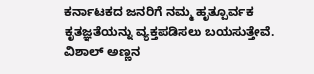ಕರ್ನಾಟಕದ ಜನರಿಗೆ ನಮ್ಮ ಹೃತ್ಪೂರ್ವಕ ಕೃತಜ್ಞತೆಯನ್ನು ವ್ಯಕ್ತಪಡಿಸಲು ಬಯಸುತ್ತೇವೆ. ವಿಶಾಲ್ ಅಣ್ಣನ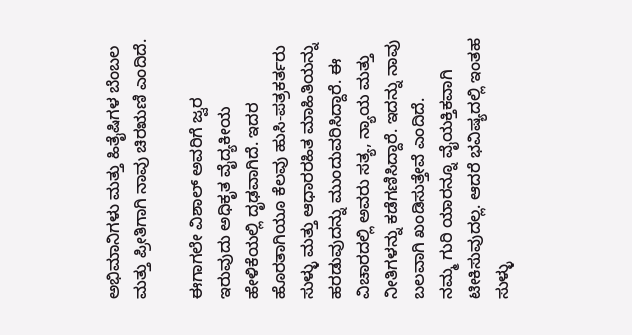ಅಭಿಮಾನಿಗಳು ಮತ್ತು ಹಿತೈಷಿಗಳ ಬೆಂಬಲ ಮತ್ತು ಪ್ರೀತಿಗಾಗಿ ನಾವು ಚಿರಋಣಿ ಎಂದಿದೆ.

ಈಗಾಗಲೇ ವಿಶಾಲ್ ಅವರಿಗೆ ಜ್ವರ ಇರುವುದು ಅಧಿಕೃತ ವೈದ್ಯಕೀಯ ಹೇಳಿಕೆಯಲ್ಲಿ ದೃಢವಾಗಿದೆ. ಇದರ ಹೊರತಾಗಿಯೂ ಕೆಲವು ಹುಸಿ-ಪತ್ರಕರ್ತರು ಸುಳ್ಳು ಮತ್ತು ಆಧಾರರಹಿತ ಮಾಹಿತಿಯನ್ನು ಹರಡುವುದನ್ನು ಮುಂದುವರಿಸಿದ್ದಾರೆ. ಈ ವಿಚಾರದಲ್ಲಿ ಅವರು ಸತ್ಯ, ನ್ಯಾಯ ಮತ್ತು ನೀತಿಗಳನ್ನು ಕಡೆಗಣಿಸಿದ್ದಾರೆ. ಇದನ್ನು ನಾವು ಬಲವಾಗಿ ಖಂಡಿಸುತ್ತೇವೆ ಎಂದಿದೆ.
ನಮ್ಮ ಗುರಿ ಯಾರನ್ನೂ ವೈಯಕ್ತಿಕವಾಗಿ ಟೀಕಿಸುವುದಲ್ಲ. ಆದರೆ ಭವಿಷ್ಯದಲ್ಲಿ ಇಂತಹ ಸುಳ್ಳು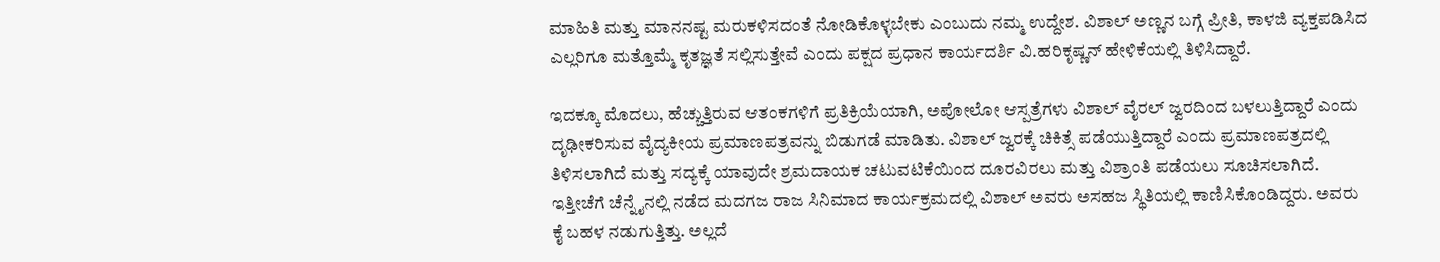ಮಾಹಿತಿ ಮತ್ತು ಮಾನನಷ್ಟ ಮರುಕಳಿಸದಂತೆ ನೋಡಿಕೊಳ್ಳಬೇಕು ಎಂಬುದು ನಮ್ಮ ಉದ್ದೇಶ. ವಿಶಾಲ್ ಅಣ್ಣನ ಬಗ್ಗೆ ಪ್ರೀತಿ, ಕಾಳಜಿ ವ್ಯಕ್ತಪಡಿಸಿದ ಎಲ್ಲರಿಗೂ ಮತ್ತೊಮ್ಮೆ ಕೃತಜ್ಞತೆ ಸಲ್ಲಿಸುತ್ತೇವೆ ಎಂದು ಪಕ್ಷದ ಪ್ರಧಾನ ಕಾರ್ಯದರ್ಶಿ ವಿ.ಹರಿಕೃಷ್ಣನ್ ಹೇಳಿಕೆಯಲ್ಲಿ ತಿಳಿಸಿದ್ದಾರೆ.

ಇದಕ್ಕೂ ಮೊದಲು, ಹೆಚ್ಚುತ್ತಿರುವ ಆತಂಕಗಳಿಗೆ ಪ್ರತಿಕ್ರಿಯೆಯಾಗಿ, ಅಪೋಲೋ ಆಸ್ಪತ್ರೆಗಳು ವಿಶಾಲ್ ವೈರಲ್ ಜ್ವರದಿಂದ ಬಳಲುತ್ತಿದ್ದಾರೆ ಎಂದು ದೃಢೀಕರಿಸುವ ವೈದ್ಯಕೀಯ ಪ್ರಮಾಣಪತ್ರವನ್ನು ಬಿಡುಗಡೆ ಮಾಡಿತು. ವಿಶಾಲ್ ಜ್ವರಕ್ಕೆ ಚಿಕಿತ್ಸೆ ಪಡೆಯುತ್ತಿದ್ದಾರೆ ಎಂದು ಪ್ರಮಾಣಪತ್ರದಲ್ಲಿ ತಿಳಿಸಲಾಗಿದೆ ಮತ್ತು ಸದ್ಯಕ್ಕೆ ಯಾವುದೇ ಶ್ರಮದಾಯಕ ಚಟುವಟಿಕೆಯಿಂದ ದೂರವಿರಲು ಮತ್ತು ವಿಶ್ರಾಂತಿ ಪಡೆಯಲು ಸೂಚಿಸಲಾಗಿದೆ.
ಇತ್ತೀಚೆಗೆ ಚೆನ್ನೈನಲ್ಲಿ ನಡೆದ ಮದಗಜ ರಾಜ ಸಿನಿಮಾದ ಕಾರ್ಯಕ್ರಮದಲ್ಲಿ ವಿಶಾಲ್ ಅವರು ಅಸಹಜ ಸ್ಥಿತಿಯಲ್ಲಿ ಕಾಣಿಸಿಕೊಂಡಿದ್ದರು. ಅವರು ಕೈ ಬಹಳ ನಡುಗುತ್ತಿತ್ತು. ಅಲ್ಲದೆ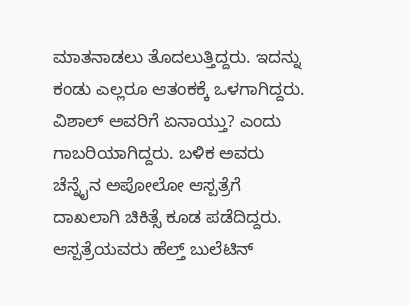ಮಾತನಾಡಲು ತೊದಲುತ್ತಿದ್ದರು. ಇದನ್ನು ಕಂಡು ಎಲ್ಲರೂ ಆತಂಕಕ್ಕೆ ಒಳಗಾಗಿದ್ದರು. ವಿಶಾಲ್ ಅವರಿಗೆ ಏನಾಯ್ತು? ಎಂದು ಗಾಬರಿಯಾಗಿದ್ದರು. ಬಳಿಕ ಅವರು ಚೆನ್ನೈನ ಅಪೋಲೋ ಆಸ್ಪತ್ರೆಗೆ ದಾಖಲಾಗಿ ಚಿಕಿತ್ಸೆ ಕೂಡ ಪಡೆದಿದ್ದರು. ಆಸ್ಪತ್ರೆಯವರು ಹೆಲ್ತ್ ಬುಲೆಟಿನ್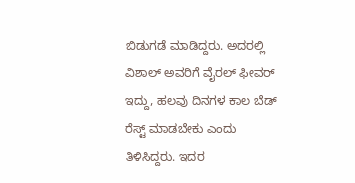ಬಿಡುಗಡೆ ಮಾಡಿದ್ದರು. ಅದರಲ್ಲಿ ವಿಶಾಲ್ ಅವರಿಗೆ ವೈರಲ್ ಫೀವರ್ ಇದ್ದು, ಹಲವು ದಿನಗಳ ಕಾಲ ಬೆಡ್ ರೆಸ್ಟ್ ಮಾಡಬೇಕು ಎಂದು ತಿಳಿಸಿದ್ದರು. ಇದರ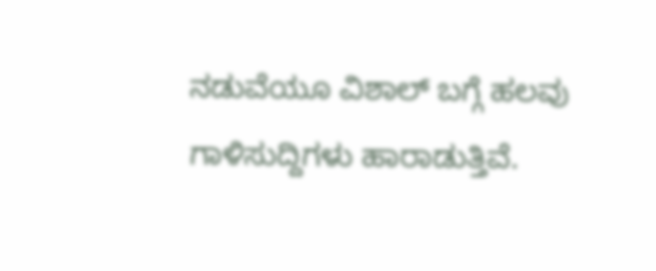ನಡುವೆಯೂ ವಿಶಾಲ್ ಬಗ್ಗೆ ಹಲವು ಗಾಳಿಸುದ್ದಿಗಳು ಹಾರಾಡುತ್ತಿವೆ.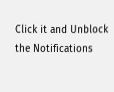Click it and Unblock the Notifications